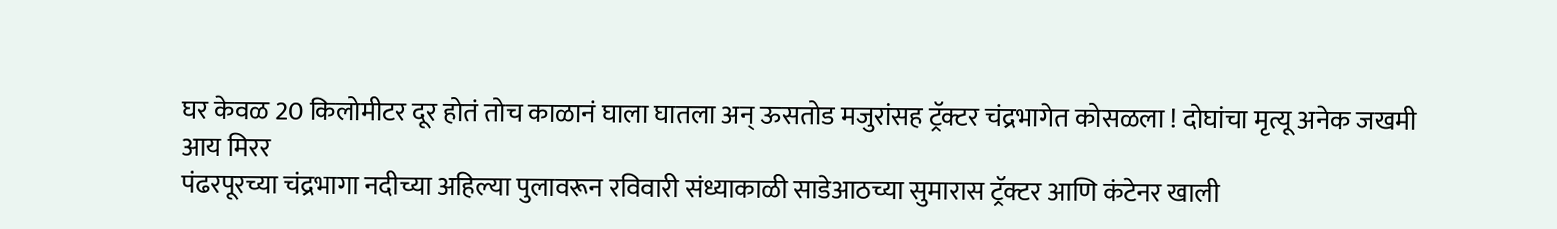घर केवळ 20 किलोमीटर दूर होतं तोच काळानं घाला घातला अन् ऊसतोड मजुरांसह ट्रॅक्टर चंद्रभागेत कोसळला ! दोघांचा मृत्यू अनेक जखमी
आय मिरर
पंढरपूरच्या चंद्रभागा नदीच्या अहिल्या पुलावरून रविवारी संध्याकाळी साडेआठच्या सुमारास ट्रॅक्टर आणि कंटेनर खाली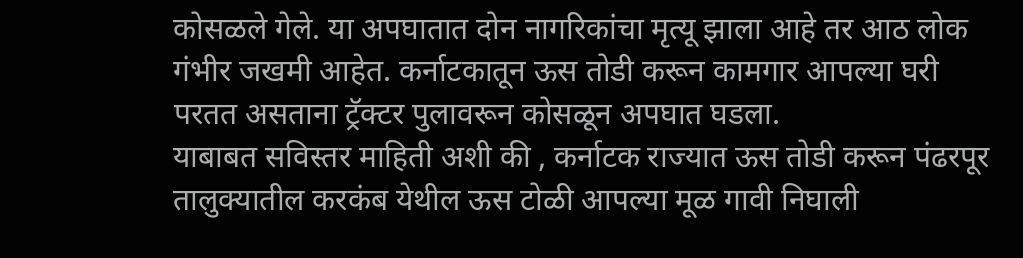कोसळले गेले. या अपघातात दोन नागरिकांचा मृत्यू झाला आहे तर आठ लोक गंभीर जखमी आहेत. कर्नाटकातून ऊस तोडी करून कामगार आपल्या घरी परतत असताना ट्रॅक्टर पुलावरून कोसळून अपघात घडला.
याबाबत सविस्तर माहिती अशी की , कर्नाटक राज्यात ऊस तोडी करून पंढरपूर तालुक्यातील करकंब येथील ऊस टोळी आपल्या मूळ गावी निघाली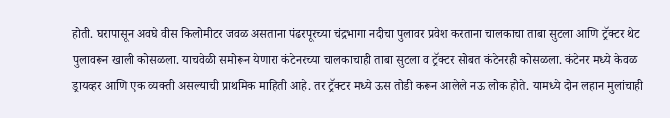होती. घरापासून अवघे वीस किलोमीटर जवळ असताना पंढरपूरच्या चंद्रभागा नदीचा पुलावर प्रवेश करताना चालकाचा ताबा सुटला आणि ट्रॅक्टर थेट पुलावरून खाली कोसळला. याचवेळी समोरून येणारा कंटेनरच्या चालकाचाही ताबा सुटला व ट्रॅक्टर सोबत कंटेनरही कोसळला. कंटेनर मध्ये केवळ ड्रायव्हर आणि एक व्यक्ती असल्याची प्राथमिक माहिती आहे. तर ट्रॅक्टर मध्ये ऊस तोडी करून आलेले नऊ लोक होते. यामध्ये दोन लहान मुलांचाही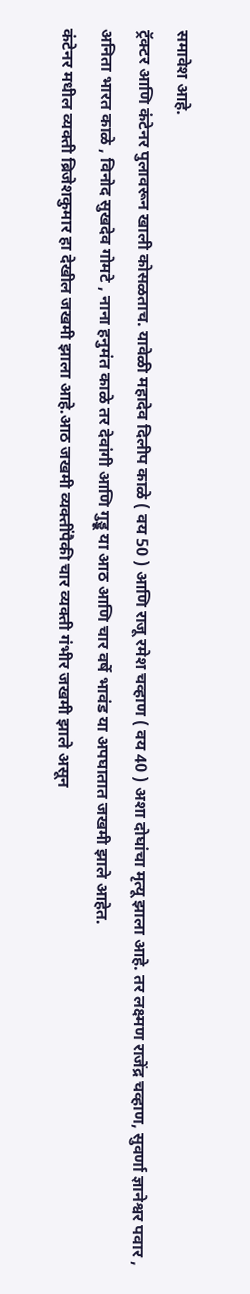समावेश आहे.
ट्रॅक्टर आणि कंटेनर पुलावरून खाली कोसळताच. यावेळी महादेव दिलीप काळे ( वय 50 ) आणि राजू रमेश चव्हाण ( वय 40 ) अशा दोघांचा मृत्यू झाला आहे. तर लक्ष्मण राजेंद्र चव्हाण, सुवर्णा ज्ञानेश्वर पवार , अनिता भारत काळे , विनोद सुखदेव गोमटे , नाना हनुमंत काळे तर देवांगी आणि गुड्डू या आठ आणि चार वर्षे भावंड या अपघातात जखमी झाले आहेत.
कंटेनर मधील व्यक्ती ब्रिजेशकुमार हा देखील जखमी झाला आहे.आठ जखमी व्यक्तींपैकी चार व्यक्ती गंभीर जखमी झाले असून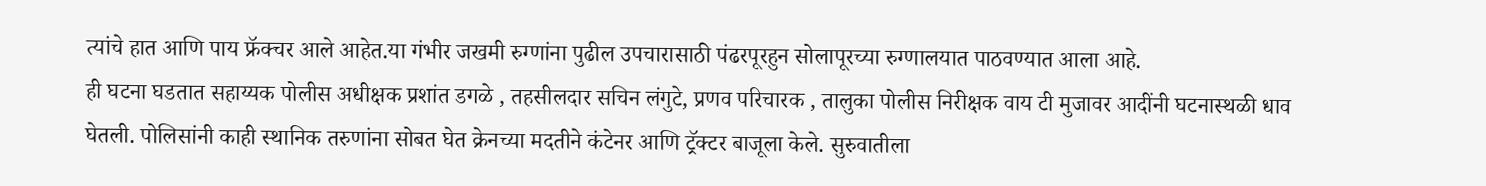त्यांचे हात आणि पाय फ्रॅक्चर आले आहेत.या गंभीर जखमी रुग्णांना पुढील उपचारासाठी पंढरपूरहुन सोलापूरच्या रुग्णालयात पाठवण्यात आला आहे.
ही घटना घडतात सहाय्यक पोलीस अधीक्षक प्रशांत डगळे , तहसीलदार सचिन लंगुटे, प्रणव परिचारक , तालुका पोलीस निरीक्षक वाय टी मुजावर आदींनी घटनास्थळी धाव घेतली. पोलिसांनी काही स्थानिक तरुणांना सोबत घेत क्रेनच्या मदतीने कंटेनर आणि ट्रॅक्टर बाजूला केले. सुरुवातीला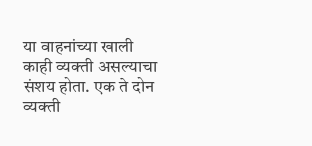या वाहनांच्या खाली काही व्यक्ती असल्याचा संशय होता. एक ते दोन व्यक्ती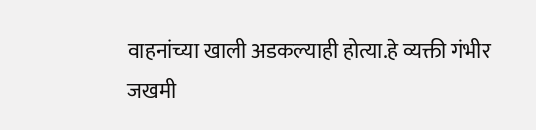वाहनांच्या खाली अडकल्याही होत्या.हे व्यक्ती गंभीर जखमी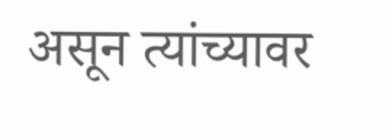असून त्यांच्यावर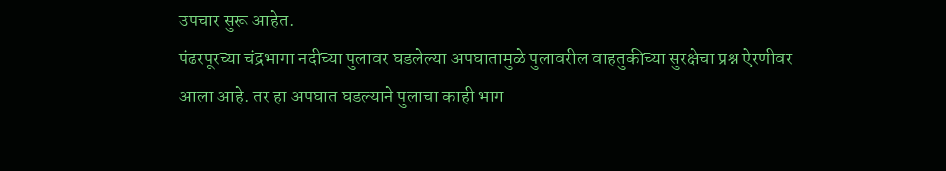उपचार सुरू आहेत.
पंढरपूरच्या चंद्रभागा नदीच्या पुलावर घडलेल्या अपघातामुळे पुलावरील वाहतुकीच्या सुरक्षेचा प्रश्न ऐरणीवर आला आहे. तर हा अपघात घडल्याने पुलाचा काही भाग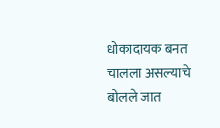धोकादायक बनत चालला असल्याचे बोलले जात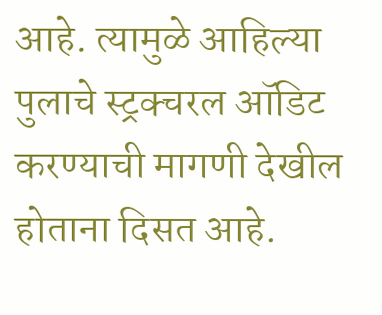आहे. त्यामुळे आहिल्या पुलाचे स्ट्रक्चरल ऑडिट करण्याची मागणी देखील होताना दिसत आहे.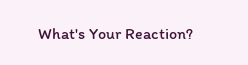What's Your Reaction?